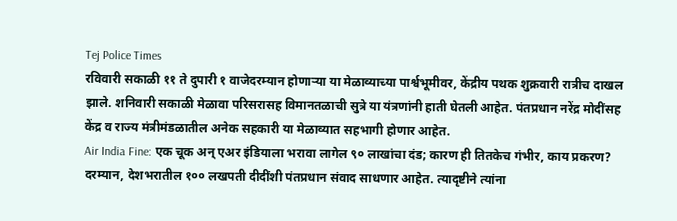Tej Police Times
रविवारी सकाळी ११ ते दुपारी १ वाजेदरम्यान होणाऱ्या या मेळाव्याच्या पार्श्वभूमीवर, केंद्रीय पथक शुक्रवारी रात्रीच दाखल झाले. शनिवारी सकाळी मेळावा परिसरासह विमानतळाची सुत्रे या यंत्रणांनी हाती घेतली आहेत. पंतप्रधान नरेंद्र मोदींसह केंद्र व राज्य मंत्रीमंडळातील अनेक सहकारी या मेळाव्यात सहभागी होणार आहेत.
Air India Fine: एक चूक अन् एअर इंडियाला भरावा लागेल ९० लाखांचा दंड; कारण ही तितकेच गंभीर, काय प्रकरण?
दरम्यान, देशभरातील १०० लखपती दीदींशी पंतप्रधान संवाद साधणार आहेत. त्यादृष्टीने त्यांना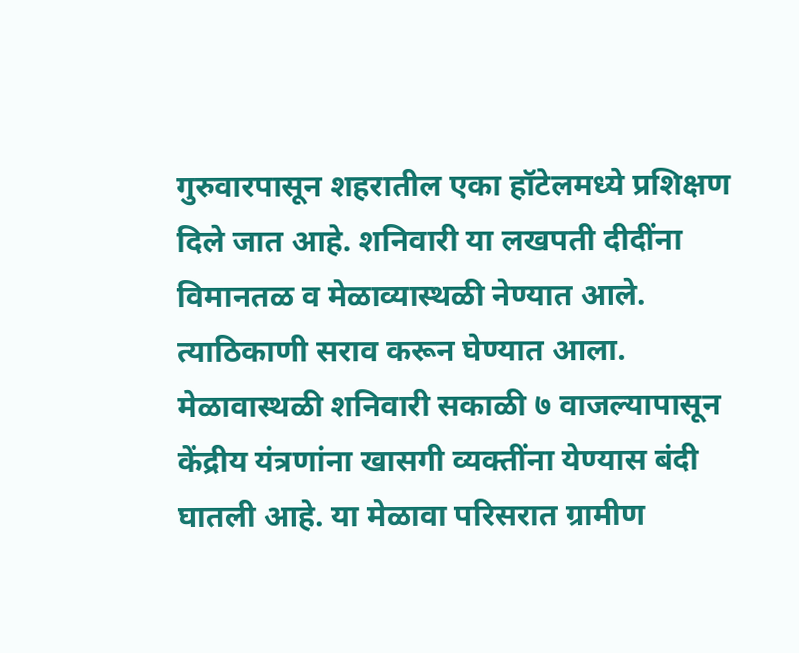गुरुवारपासून शहरातील एका हॉटेलमध्ये प्रशिक्षण दिले जात आहे. शनिवारी या लखपती दीदींना विमानतळ व मेळाव्यास्थळी नेण्यात आले. त्याठिकाणी सराव करून घेण्यात आला.
मेळावास्थळी शनिवारी सकाळी ७ वाजल्यापासून केंद्रीय यंत्रणांना खासगी व्यक्तींना येण्यास बंदी घातली आहे. या मेळावा परिसरात ग्रामीण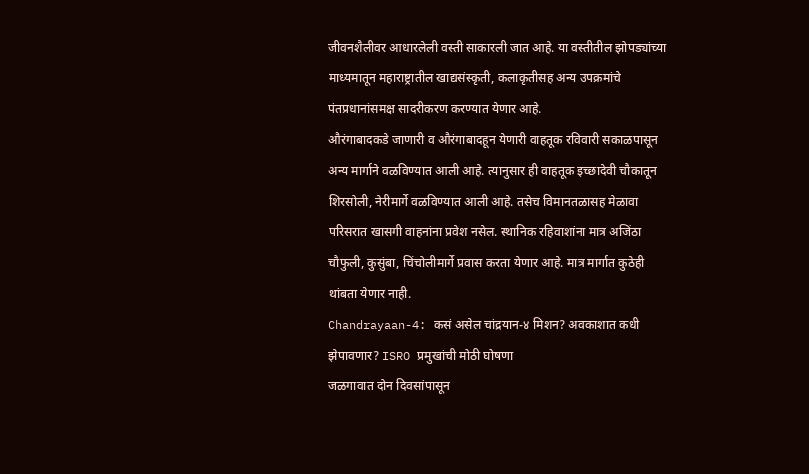जीवनशैलीवर आधारलेली वस्ती साकारली जात आहे. या वस्तीतील झोपड्यांच्या माध्यमातून महाराष्ट्रातील खाद्यसंस्कृती, कलाकृतीसह अन्य उपक्रमांचे पंतप्रधानांसमक्ष सादरीकरण करण्यात येणार आहे.
औरंगाबादकडे जाणारी व औरंगाबादहून येणारी वाहतूक रविवारी सकाळपासून अन्य मार्गाने वळविण्यात आली आहे. त्यानुसार ही वाहतूक इच्छादेवी चौकातून शिरसोली, नेरीमार्गे वळविण्यात आली आहे. तसेच विमानतळासह मेळावा परिसरात खासगी वाहनांना प्रवेश नसेल. स्थानिक रहिवाशांना मात्र अजिंठा चौफुली, कुसुंबा, चिंचोलीमार्गे प्रवास करता येणार आहे. मात्र मार्गात कुठेही थांबता येणार नाही.
Chandrayaan-4: कसं असेल चांद्रयान-४ मिशन? अवकाशात कधी झेपावणार? ISRO प्रमुखांची मोठी घोषणा
जळगावात दोन दिवसांपासून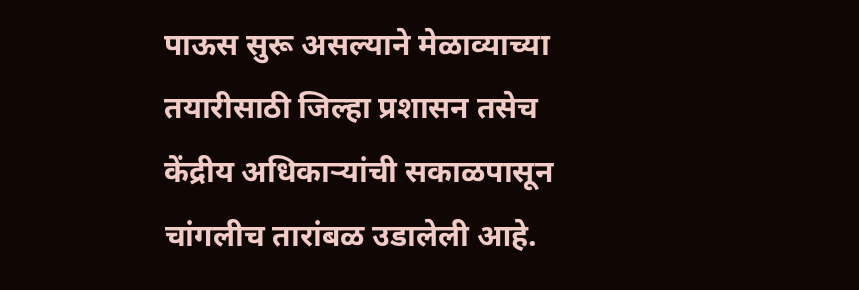पाऊस सुरू असल्याने मेळाव्याच्या तयारीसाठी जिल्हा प्रशासन तसेच केंद्रीय अधिकाऱ्यांची सकाळपासून चांगलीच तारांबळ उडालेली आहे.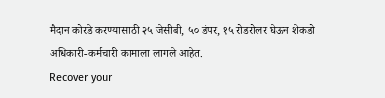मैदान कोरडे करण्यासाठी २५ जेसीबी, ५० डंपर, १५ रोडरोलर घेऊन शेकडो अधिकारी-कर्मचारी कामाला लागले आहेत.
Recover your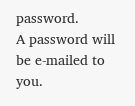password.
A password will be e-mailed to you.